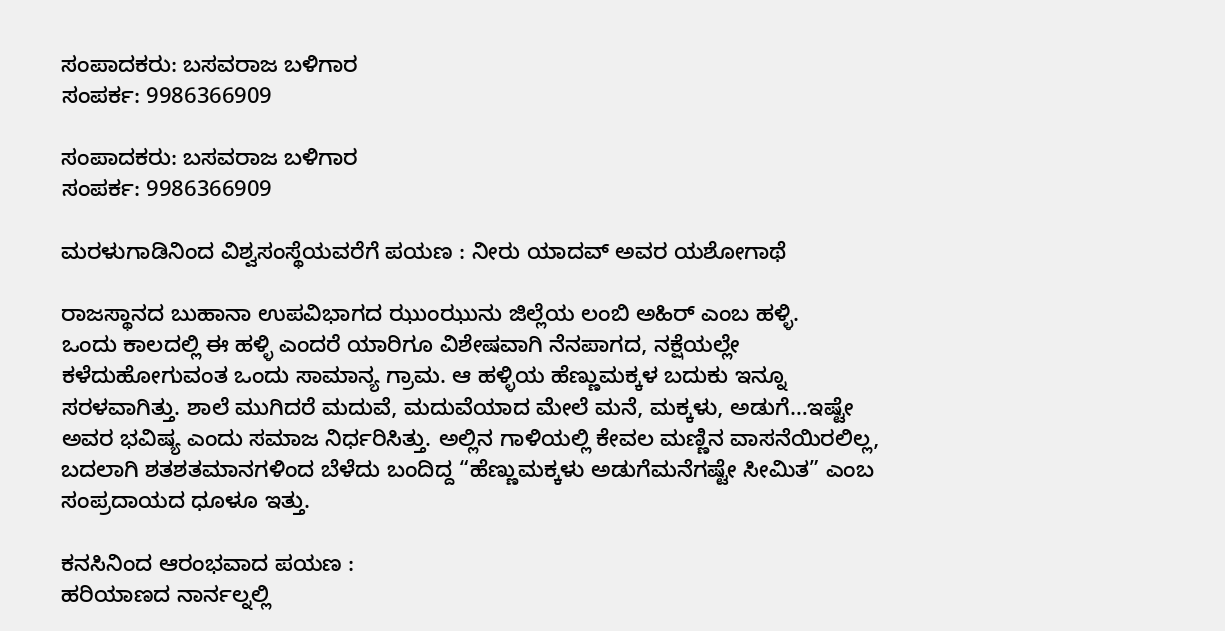ಸಂಪಾದಕರು: ಬಸವರಾಜ ಬಳಿಗಾರ
ಸಂಪರ್ಕ: 9986366909

ಸಂಪಾದಕರು: ಬಸವರಾಜ ಬಳಿಗಾರ
ಸಂಪರ್ಕ: 9986366909

ಮರಳುಗಾಡಿನಿಂದ ವಿಶ್ವಸಂಸ್ಥೆಯವರೆಗೆ ಪಯಣ : ನೀರು ಯಾದವ್ ಅವರ ಯಶೋಗಾಥೆ

ರಾಜಸ್ಥಾನದ ಬುಹಾನಾ ಉಪವಿಭಾಗದ ಝುಂಝುನು ಜಿಲ್ಲೆಯ ಲಂಬಿ ಅಹಿರ್ ಎಂಬ ಹಳ್ಳಿ.
ಒಂದು ಕಾಲದಲ್ಲಿ ಈ ಹಳ್ಳಿ ಎಂದರೆ ಯಾರಿಗೂ ವಿಶೇಷವಾಗಿ ನೆನಪಾಗದ, ನಕ್ಷೆಯಲ್ಲೇ ಕಳೆದುಹೋಗುವಂತ ಒಂದು ಸಾಮಾನ್ಯ ಗ್ರಾಮ. ಆ ಹಳ್ಳಿಯ ಹೆಣ್ಣುಮಕ್ಕಳ ಬದುಕು ಇನ್ನೂ ಸರಳವಾಗಿತ್ತು. ಶಾಲೆ ಮುಗಿದರೆ ಮದುವೆ, ಮದುವೆಯಾದ ಮೇಲೆ ಮನೆ, ಮಕ್ಕಳು, ಅಡುಗೆ…ಇಷ್ಟೇ ಅವರ ಭವಿಷ್ಯ ಎಂದು ಸಮಾಜ ನಿರ್ಧರಿಸಿತ್ತು. ಅಲ್ಲಿನ ಗಾಳಿಯಲ್ಲಿ ಕೇವಲ ಮಣ್ಣಿನ ವಾಸನೆಯಿರಲಿಲ್ಲ, ಬದಲಾಗಿ ಶತಶತಮಾನಗಳಿಂದ ಬೆಳೆದು ಬಂದಿದ್ದ “ಹೆಣ್ಣುಮಕ್ಕಳು ಅಡುಗೆಮನೆಗಷ್ಟೇ ಸೀಮಿತ” ಎಂಬ ಸಂಪ್ರದಾಯದ ಧೂಳೂ ಇತ್ತು.

ಕನಸಿನಿಂದ ಆರಂಭವಾದ ಪಯಣ :
ಹರಿಯಾಣದ ನಾರ್ನಲ್ನಲ್ಲಿ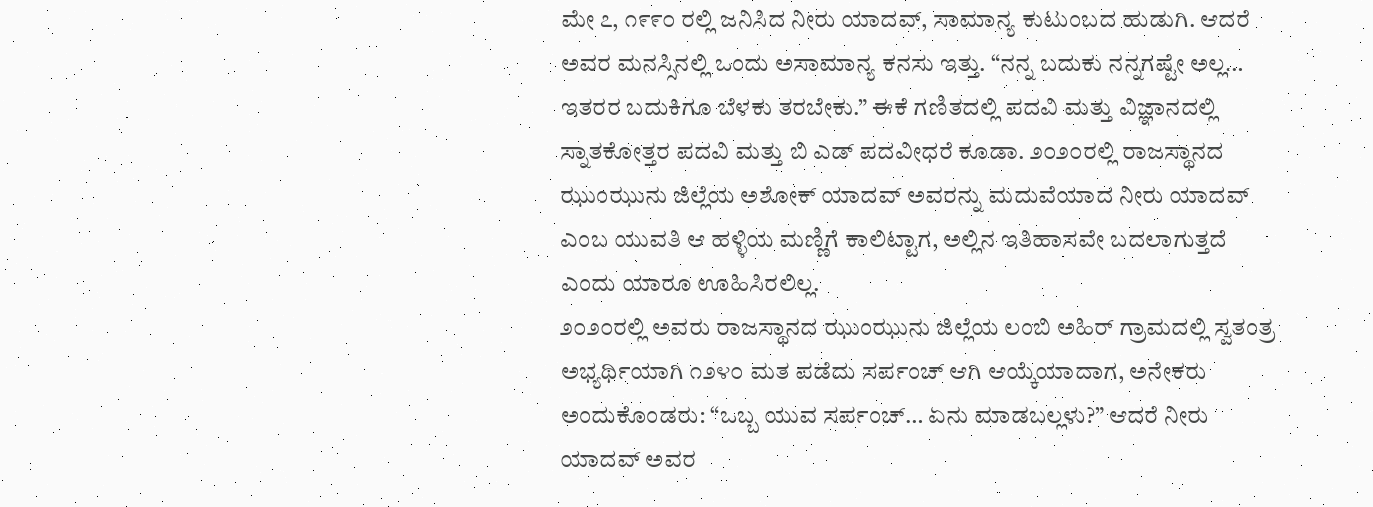ಮೇ ೭, ೧೯೯೦ ರಲ್ಲಿ ಜನಿಸಿದ ನೀರು ಯಾದವ್, ಸಾಮಾನ್ಯ ಕುಟುಂಬದ ಹುಡುಗಿ. ಆದರೆ ಅವರ ಮನಸ್ಸಿನಲ್ಲಿ ಒಂದು ಅಸಾಮಾನ್ಯ ಕನಸು ಇತ್ತು. “ನನ್ನ ಬದುಕು ನನ್ನಗಷ್ಟೇ ಅಲ್ಲ… ಇತರರ ಬದುಕಿಗೂ ಬೆಳಕು ತರಬೇಕು.” ಈಕೆ ಗಣಿತದಲ್ಲಿ ಪದವಿ ಮತ್ತು ವಿಜ್ಞಾನದಲ್ಲಿ ಸ್ನಾತಕೋತ್ತರ ಪದವಿ ಮತ್ತು ಬಿ ಎಡ್ ಪದವೀಧರೆ ಕೂಡಾ. ೨೦೨೦ರಲ್ಲಿ ರಾಜಸ್ಥಾನದ ಝುಂಝುನು ಜಿಲ್ಲೆಯ ಅಶೋಕ್ ಯಾದವ್ ಅವರನ್ನು ಮದುವೆಯಾದ ನೀರು ಯಾದವ್ ಎಂಬ ಯುವತಿ ಆ ಹಳ್ಳಿಯ ಮಣ್ಣಿಗೆ ಕಾಲಿಟ್ಟಾಗ, ಅಲ್ಲಿನ ಇತಿಹಾಸವೇ ಬದಲಾಗುತ್ತದೆ ಎಂದು ಯಾರೂ ಊಹಿಸಿರಲಿಲ್ಲ.
೨೦೨೦ರಲ್ಲಿ ಅವರು ರಾಜಸ್ಥಾನದ ಝುಂಝುನು ಜಿಲ್ಲೆಯ ಲಂಬಿ ಅಹಿರ್ ಗ್ರಾಮದಲ್ಲಿ ಸ್ವತಂತ್ರ ಅಭ್ಯರ್ಥಿಯಾಗಿ ೧೨೪೦ ಮತ ಪಡೆದು ಸರ್ಪಂಚ್ ಆಗಿ ಆಯ್ಕೆಯಾದಾಗ, ಅನೇಕರು ಅಂದುಕೊಂಡರು: “ಒಬ್ಬ ಯುವ ಸರ್ಪಂಚ್… ಏನು ಮಾಡಬಲ್ಲಳು?” ಆದರೆ ನೀರು ಯಾದವ್ ಅವರ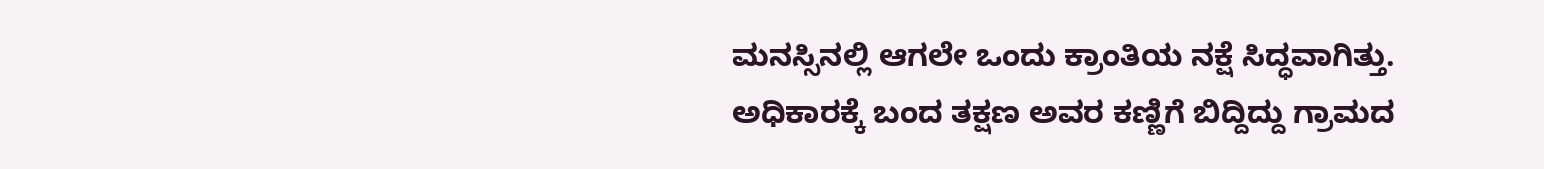ಮನಸ್ಸಿನಲ್ಲಿ ಆಗಲೇ ಒಂದು ಕ್ರಾಂತಿಯ ನಕ್ಷೆ ಸಿದ್ಧವಾಗಿತ್ತು. ಅಧಿಕಾರಕ್ಕೆ ಬಂದ ತಕ್ಷಣ ಅವರ ಕಣ್ಣಿಗೆ ಬಿದ್ದಿದ್ದು ಗ್ರಾಮದ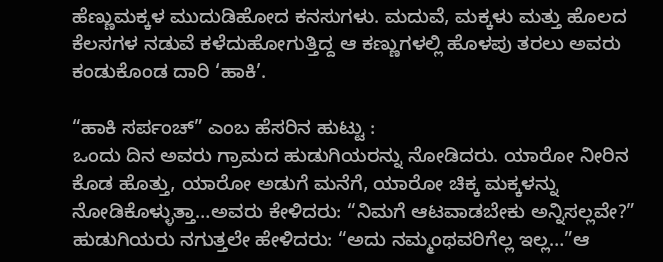ಹೆಣ್ಣುಮಕ್ಕಳ ಮುದುಡಿಹೋದ ಕನಸುಗಳು. ಮದುವೆ, ಮಕ್ಕಳು ಮತ್ತು ಹೊಲದ ಕೆಲಸಗಳ ನಡುವೆ ಕಳೆದುಹೋಗುತ್ತಿದ್ದ ಆ ಕಣ್ಣುಗಳಲ್ಲಿ ಹೊಳಪು ತರಲು ಅವರು ಕಂಡುಕೊಂಡ ದಾರಿ ‘ಹಾಕಿ’.

“ಹಾಕಿ ಸರ್ಪಂಚ್” ಎಂಬ ಹೆಸರಿನ ಹುಟ್ಟು :
ಒಂದು ದಿನ ಅವರು ಗ್ರಾಮದ ಹುಡುಗಿಯರನ್ನು ನೋಡಿದರು. ಯಾರೋ ನೀರಿನ ಕೊಡ ಹೊತ್ತು, ಯಾರೋ ಅಡುಗೆ ಮನೆಗೆ, ಯಾರೋ ಚಿಕ್ಕ ಮಕ್ಕಳನ್ನು ನೋಡಿಕೊಳ್ಳುತ್ತಾ…ಅವರು ಕೇಳಿದರು: “ನಿಮಗೆ ಆಟವಾಡಬೇಕು ಅನ್ನಿಸಲ್ಲವೇ?” ಹುಡುಗಿಯರು ನಗುತ್ತಲೇ ಹೇಳಿದರು: “ಅದು ನಮ್ಮಂಥವರಿಗೆಲ್ಲ ಇಲ್ಲ…”ಆ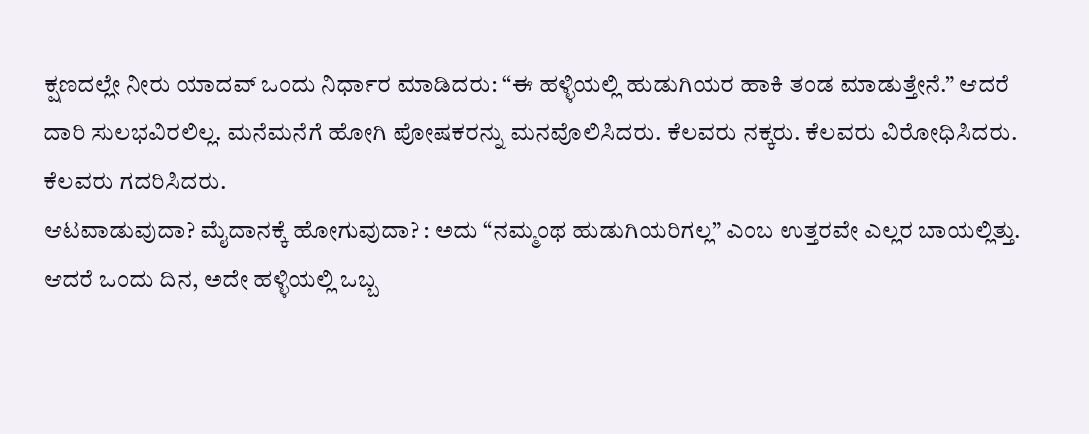ಕ್ಷಣದಲ್ಲೇ ನೀರು ಯಾದವ್ ಒಂದು ನಿರ್ಧಾರ ಮಾಡಿದರು: “ಈ ಹಳ್ಳಿಯಲ್ಲಿ ಹುಡುಗಿಯರ ಹಾಕಿ ತಂಡ ಮಾಡುತ್ತೇನೆ.” ಆದರೆ ದಾರಿ ಸುಲಭವಿರಲಿಲ್ಲ. ಮನೆಮನೆಗೆ ಹೋಗಿ ಪೋಷಕರನ್ನು ಮನವೊಲಿಸಿದರು. ಕೆಲವರು ನಕ್ಕರು. ಕೆಲವರು ವಿರೋಧಿಸಿದರು. ಕೆಲವರು ಗದರಿಸಿದರು.
ಆಟವಾಡುವುದಾ? ಮೈದಾನಕ್ಕೆ ಹೋಗುವುದಾ? : ಅದು “ನಮ್ಮಂಥ ಹುಡುಗಿಯರಿಗಲ್ಲ” ಎಂಬ ಉತ್ತರವೇ ಎಲ್ಲರ ಬಾಯಲ್ಲಿತ್ತು. ಆದರೆ ಒಂದು ದಿನ, ಅದೇ ಹಳ್ಳಿಯಲ್ಲಿ ಒಬ್ಬ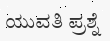ಯುವತಿ ಪ್ರಶ್ನೆ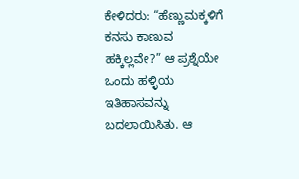ಕೇಳಿದರು: “ಹೆಣ್ಣುಮಕ್ಕಳಿಗೆ ಕನಸು ಕಾಣುವ ಹಕ್ಕಿಲ್ಲವೇ?” ಆ ಪ್ರಶ್ನೆಯೇ ಒಂದು ಹಳ್ಳಿಯ ಇತಿಹಾಸವನ್ನು ಬದಲಾಯಿಸಿತು. ಆ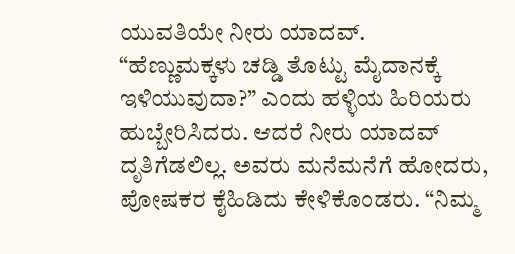ಯುವತಿಯೇ ನೀರು ಯಾದವ್.
“ಹೆಣ್ಣುಮಕ್ಕಳು ಚಡ್ಡಿ ತೊಟ್ಟು ಮೈದಾನಕ್ಕೆ ಇಳಿಯುವುದಾ?” ಎಂದು ಹಳ್ಳಿಯ ಹಿರಿಯರು ಹುಬ್ಬೇರಿಸಿದರು. ಆದರೆ ನೀರು ಯಾದವ್ ದೃತಿಗೆಡಲಿಲ್ಲ. ಅವರು ಮನೆಮನೆಗೆ ಹೋದರು, ಪೋಷಕರ ಕೈಹಿಡಿದು ಕೇಳಿಕೊಂಡರು. “ನಿಮ್ಮ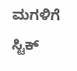ಮಗಳಿಗೆ ಸ್ಟಿಕ್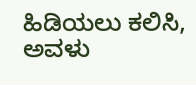ಹಿಡಿಯಲು ಕಲಿಸಿ, ಅವಳು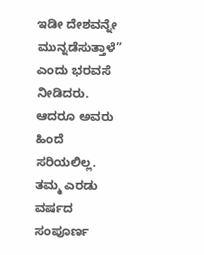ಇಡೀ ದೇಶವನ್ನೇ ಮುನ್ನಡೆಸುತ್ತಾಳೆ” ಎಂದು ಭರವಸೆ ನೀಡಿದರು.
ಆದರೂ ಅವರು ಹಿಂದೆ ಸರಿಯಲಿಲ್ಲ. ತಮ್ಮ ಎರಡು ವರ್ಷದ ಸಂಪೂರ್ಣ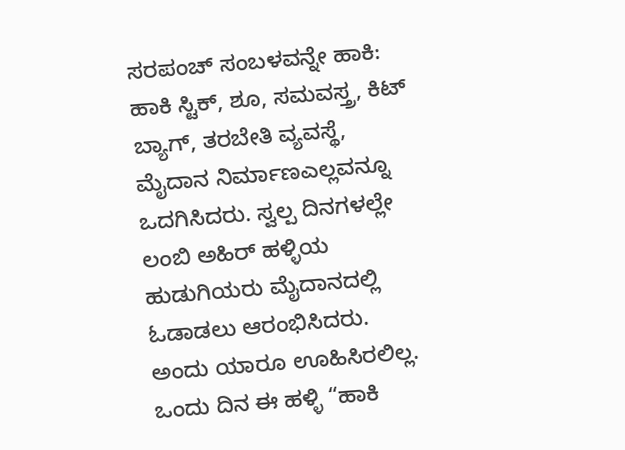ಸರಪಂಚ್ ಸಂಬಳವನ್ನೇ ಹಾಕಿ: ಹಾಕಿ ಸ್ಟಿಕ್, ಶೂ, ಸಮವಸ್ತ್ರ, ಕಿಟ್ ಬ್ಯಾಗ್, ತರಬೇತಿ ವ್ಯವಸ್ಥೆ, ಮೈದಾನ ನಿರ್ಮಾಣಎಲ್ಲವನ್ನೂ ಒದಗಿಸಿದರು. ಸ್ವಲ್ಪ ದಿನಗಳಲ್ಲೇ ಲಂಬಿ ಅಹಿರ್ ಹಳ್ಳಿಯ ಹುಡುಗಿಯರು ಮೈದಾನದಲ್ಲಿ ಓಡಾಡಲು ಆರಂಭಿಸಿದರು. ಅಂದು ಯಾರೂ ಊಹಿಸಿರಲಿಲ್ಲ. ಒಂದು ದಿನ ಈ ಹಳ್ಳಿ “ಹಾಕಿ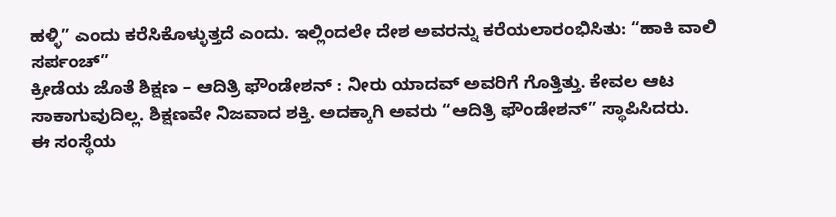ಹಳ್ಳಿ” ಎಂದು ಕರೆಸಿಕೊಳ್ಳುತ್ತದೆ ಎಂದು. ಇಲ್ಲಿಂದಲೇ ದೇಶ ಅವರನ್ನು ಕರೆಯಲಾರಂಭಿಸಿತು: “ಹಾಕಿ ವಾಲಿ ಸರ್ಪಂಚ್”
ಕ್ರೀಡೆಯ ಜೊತೆ ಶಿಕ್ಷಣ – ಆದಿತ್ರಿ ಫೌಂಡೇಶನ್ : ನೀರು ಯಾದವ್ ಅವರಿಗೆ ಗೊತ್ತಿತ್ತು. ಕೇವಲ ಆಟ ಸಾಕಾಗುವುದಿಲ್ಲ. ಶಿಕ್ಷಣವೇ ನಿಜವಾದ ಶಕ್ತಿ. ಅದಕ್ಕಾಗಿ ಅವರು “ಆದಿತ್ರಿ ಫೌಂಡೇಶನ್” ಸ್ಥಾಪಿಸಿದರು.
ಈ ಸಂಸ್ಥೆಯ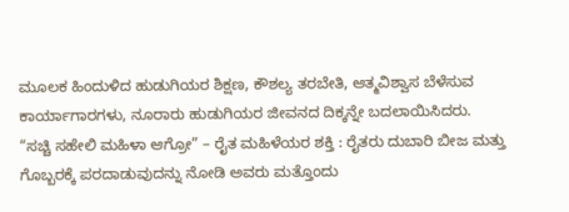ಮೂಲಕ ಹಿಂದುಳಿದ ಹುಡುಗಿಯರ ಶಿಕ್ಷಣ, ಕೌಶಲ್ಯ ತರಬೇತಿ, ಆತ್ಮವಿಶ್ವಾಸ ಬೆಳೆಸುವ ಕಾರ್ಯಾಗಾರಗಳು, ನೂರಾರು ಹುಡುಗಿಯರ ಜೀವನದ ದಿಕ್ಕನ್ನೇ ಬದಲಾಯಿಸಿದರು.
“ಸಚ್ಚಿ ಸಹೇಲಿ ಮಹಿಳಾ ಆಗ್ರೋ” – ರೈತ ಮಹಿಳೆಯರ ಶಕ್ತಿ : ರೈತರು ದುಬಾರಿ ಬೀಜ ಮತ್ತು ಗೊಬ್ಬರಕ್ಕೆ ಪರದಾಡುವುದನ್ನು ನೋಡಿ ಅವರು ಮತ್ತೊಂದು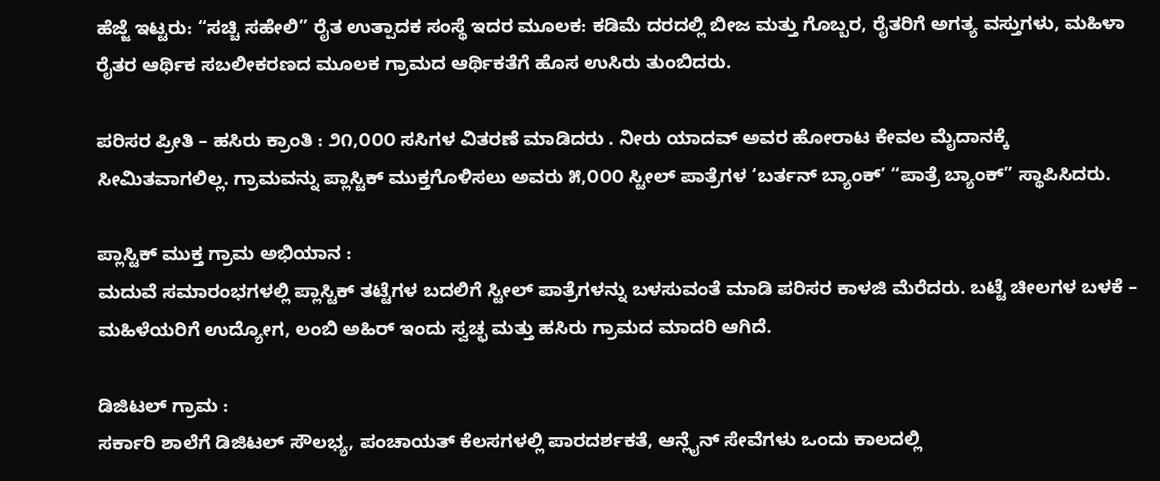ಹೆಜ್ಜೆ ಇಟ್ಟರು: “ಸಚ್ಚಿ ಸಹೇಲಿ” ರೈತ ಉತ್ಪಾದಕ ಸಂಸ್ಥೆ ಇದರ ಮೂಲಕ: ಕಡಿಮೆ ದರದಲ್ಲಿ ಬೀಜ ಮತ್ತು ಗೊಬ್ಬರ, ರೈತರಿಗೆ ಅಗತ್ಯ ವಸ್ತುಗಳು, ಮಹಿಳಾ ರೈತರ ಆರ್ಥಿಕ ಸಬಲೀಕರಣದ ಮೂಲಕ ಗ್ರಾಮದ ಆರ್ಥಿಕತೆಗೆ ಹೊಸ ಉಸಿರು ತುಂಬಿದರು.

ಪರಿಸರ ಪ್ರೀತಿ – ಹಸಿರು ಕ್ರಾಂತಿ : ೨೧,೦೦೦ ಸಸಿಗಳ ವಿತರಣೆ ಮಾಡಿದರು . ನೀರು ಯಾದವ್ ಅವರ ಹೋರಾಟ ಕೇವಲ ಮೈದಾನಕ್ಕೆ ಸೀಮಿತವಾಗಲಿಲ್ಲ. ಗ್ರಾಮವನ್ನು ಪ್ಲಾಸ್ಟಿಕ್ ಮುಕ್ತಗೊಳಿಸಲು ಅವರು ೫,೦೦೦ ಸ್ಟೀಲ್ ಪಾತ್ರೆಗಳ ‘ಬರ್ತನ್ ಬ್ಯಾಂಕ್’ “ಪಾತ್ರೆ ಬ್ಯಾಂಕ್” ಸ್ಥಾಪಿಸಿದರು.

ಪ್ಲಾಸ್ಟಿಕ್ ಮುಕ್ತ ಗ್ರಾಮ ಅಭಿಯಾನ :
ಮದುವೆ ಸಮಾರಂಭಗಳಲ್ಲಿ ಪ್ಲಾಸ್ಟಿಕ್ ತಟ್ಟೆಗಳ ಬದಲಿಗೆ ಸ್ಟೀಲ್ ಪಾತ್ರೆಗಳನ್ನು ಬಳಸುವಂತೆ ಮಾಡಿ ಪರಿಸರ ಕಾಳಜಿ ಮೆರೆದರು. ಬಟ್ಟೆ ಚೀಲಗಳ ಬಳಕೆ – ಮಹಿಳೆಯರಿಗೆ ಉದ್ಯೋಗ, ಲಂಬಿ ಅಹಿರ್ ಇಂದು ಸ್ವಚ್ಛ ಮತ್ತು ಹಸಿರು ಗ್ರಾಮದ ಮಾದರಿ ಆಗಿದೆ.

ಡಿಜಿಟಲ್ ಗ್ರಾಮ :
ಸರ್ಕಾರಿ ಶಾಲೆಗೆ ಡಿಜಿಟಲ್ ಸೌಲಭ್ಯ, ಪಂಚಾಯತ್ ಕೆಲಸಗಳಲ್ಲಿ ಪಾರದರ್ಶಕತೆ, ಆನ್ಲೈನ್ ಸೇವೆಗಳು ಒಂದು ಕಾಲದಲ್ಲಿ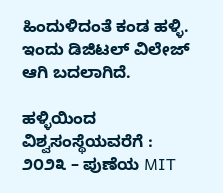ಹಿಂದುಳಿದಂತೆ ಕಂಡ ಹಳ್ಳಿ. ಇಂದು ಡಿಜಿಟಲ್ ವಿಲೇಜ್ ಆಗಿ ಬದಲಾಗಿದೆ.

ಹಳ್ಳಿಯಿಂದ ವಿಶ್ವಸಂಸ್ಥೆಯವರೆಗೆ :
೨೦೨೩ – ಪುಣೆಯ MIT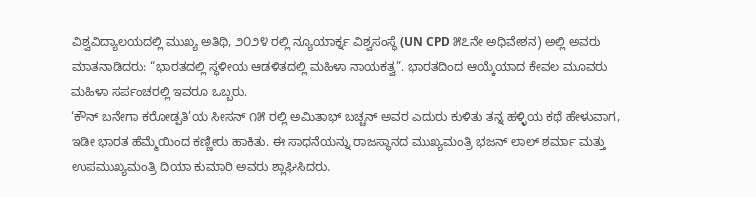ವಿಶ್ವವಿದ್ಯಾಲಯದಲ್ಲಿ ಮುಖ್ಯ ಅತಿಥಿ, ೨೦೨೪ ರಲ್ಲಿ ನ್ಯೂಯಾರ್ಕ್ನ ವಿಶ್ವಸಂಸ್ಥೆ (UN CPD ೫೭ನೇ ಅಧಿವೇಶನ) ಅಲ್ಲಿ ಅವರು ಮಾತನಾಡಿದರು: “ಭಾರತದಲ್ಲಿ ಸ್ಥಳೀಯ ಆಡಳಿತದಲ್ಲಿ ಮಹಿಳಾ ನಾಯಕತ್ವ”. ಭಾರತದಿಂದ ಆಯ್ಕೆಯಾದ ಕೇವಲ ಮೂವರು ಮಹಿಳಾ ಸರ್ಪಂಚರಲ್ಲಿ ಇವರೂ ಒಬ್ಬರು.
‘ಕೌನ್ ಬನೇಗಾ ಕರೋಡ್ಪತಿ’ಯ ಸೀಸನ್ ೧೫ ರಲ್ಲಿ ಅಮಿತಾಭ್ ಬಚ್ಚನ್ ಅವರ ಎದುರು ಕುಳಿತು ತನ್ನ ಹಳ್ಳಿಯ ಕಥೆ ಹೇಳುವಾಗ, ಇಡೀ ಭಾರತ ಹೆಮ್ಮೆಯಿಂದ ಕಣ್ಣೀರು ಹಾಕಿತು. ಈ ಸಾಧನೆಯನ್ನು ರಾಜಸ್ಥಾನದ ಮುಖ್ಯಮಂತ್ರಿ ಭಜನ್ ಲಾಲ್ ಶರ್ಮಾ ಮತ್ತು ಉಪಮುಖ್ಯಮಂತ್ರಿ ದಿಯಾ ಕುಮಾರಿ ಅವರು ಶ್ಲಾಘಿಸಿದರು.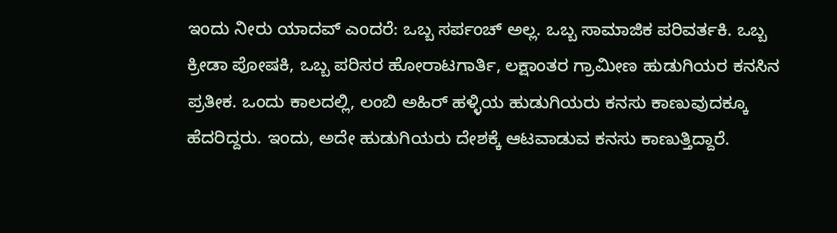ಇಂದು ನೀರು ಯಾದವ್ ಎಂದರೆ: ಒಬ್ಬ ಸರ್ಪಂಚ್ ಅಲ್ಲ. ಒಬ್ಬ ಸಾಮಾಜಿಕ ಪರಿವರ್ತಕಿ. ಒಬ್ಬ ಕ್ರೀಡಾ ಪೋಷಕಿ, ಒಬ್ಬ ಪರಿಸರ ಹೋರಾಟಗಾರ್ತಿ, ಲಕ್ಷಾಂತರ ಗ್ರಾಮೀಣ ಹುಡುಗಿಯರ ಕನಸಿನ ಪ್ರತೀಕ. ಒಂದು ಕಾಲದಲ್ಲಿ, ಲಂಬಿ ಅಹಿರ್ ಹಳ್ಳಿಯ ಹುಡುಗಿಯರು ಕನಸು ಕಾಣುವುದಕ್ಕೂ ಹೆದರಿದ್ದರು. ಇಂದು, ಅದೇ ಹುಡುಗಿಯರು ದೇಶಕ್ಕೆ ಆಟವಾಡುವ ಕನಸು ಕಾಣುತ್ತಿದ್ದಾರೆ.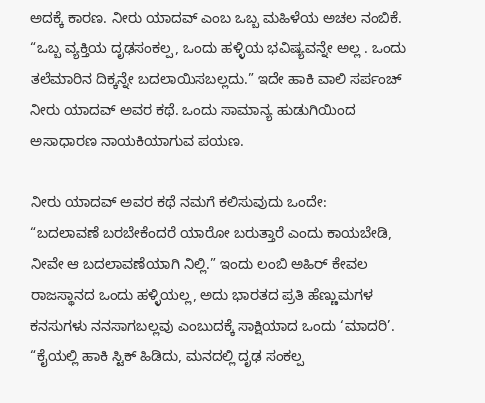ಅದಕ್ಕೆ ಕಾರಣ. ನೀರು ಯಾದವ್ ಎಂಬ ಒಬ್ಬ ಮಹಿಳೆಯ ಅಚಲ ನಂಬಿಕೆ. “ಒಬ್ಬ ವ್ಯಕ್ತಿಯ ದೃಢಸಂಕಲ್ಪ, ಒಂದು ಹಳ್ಳಿಯ ಭವಿಷ್ಯವನ್ನೇ ಅಲ್ಲ . ಒಂದು ತಲೆಮಾರಿನ ದಿಕ್ಕನ್ನೇ ಬದಲಾಯಿಸಬಲ್ಲದು.” ಇದೇ ಹಾಕಿ ವಾಲಿ ಸರ್ಪಂಚ್ ನೀರು ಯಾದವ್ ಅವರ ಕಥೆ. ಒಂದು ಸಾಮಾನ್ಯ ಹುಡುಗಿಯಿಂದ ಅಸಾಧಾರಣ ನಾಯಕಿಯಾಗುವ ಪಯಣ.

ನೀರು ಯಾದವ್ ಅವರ ಕಥೆ ನಮಗೆ ಕಲಿಸುವುದು ಒಂದೇ:
“ಬದಲಾವಣೆ ಬರಬೇಕೆಂದರೆ ಯಾರೋ ಬರುತ್ತಾರೆ ಎಂದು ಕಾಯಬೇಡಿ, ನೀವೇ ಆ ಬದಲಾವಣೆಯಾಗಿ ನಿಲ್ಲಿ.” ಇಂದು ಲಂಬಿ ಅಹಿರ್ ಕೇವಲ ರಾಜಸ್ಥಾನದ ಒಂದು ಹಳ್ಳಿಯಲ್ಲ, ಅದು ಭಾರತದ ಪ್ರತಿ ಹೆಣ್ಣುಮಗಳ ಕನಸುಗಳು ನನಸಾಗಬಲ್ಲವು ಎಂಬುದಕ್ಕೆ ಸಾಕ್ಷಿಯಾದ ಒಂದು ‘ಮಾದರಿ’. “ಕೈಯಲ್ಲಿ ಹಾಕಿ ಸ್ಟಿಕ್ ಹಿಡಿದು, ಮನದಲ್ಲಿ ದೃಢ ಸಂಕಲ್ಪ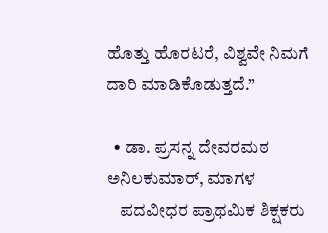ಹೊತ್ತು ಹೊರಟರೆ, ವಿಶ್ವವೇ ನಿಮಗೆ ದಾರಿ ಮಾಡಿಕೊಡುತ್ತದೆ.”

  • ಡಾ. ಪ್ರಸನ್ನ ದೇವರಮಠ ಅನಿಲಕುಮಾರ್, ಮಾಗಳ
    ಪದವೀಧರ ಪ್ರಾಥಮಿಕ ಶಿಕ್ಷಕರು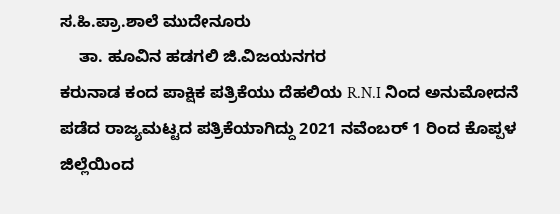ಸ.ಹಿ.ಪ್ರಾ.ಶಾಲೆ ಮುದೇನೂರು
    ತಾ. ಹೂವಿನ ಹಡಗಲಿ ಜಿ.ವಿಜಯನಗರ
ಕರುನಾಡ ಕಂದ ಪಾಕ್ಷಿಕ ಪತ್ರಿಕೆಯು ದೆಹಲಿಯ R.N.I ನಿಂದ ಅನುಮೋದನೆ ಪಡೆದ ರಾಜ್ಯಮಟ್ಟದ ಪತ್ರಿಕೆಯಾಗಿದ್ದು 2021 ನವೆಂಬರ್ 1 ರಿಂದ ಕೊಪ್ಪಳ ಜಿಲ್ಲೆಯಿಂದ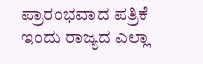ಪ್ರಾರಂಭವಾದ ಪತ್ರಿಕೆ ಇಂದು ರಾಜ್ಯದ ಎಲ್ಲಾ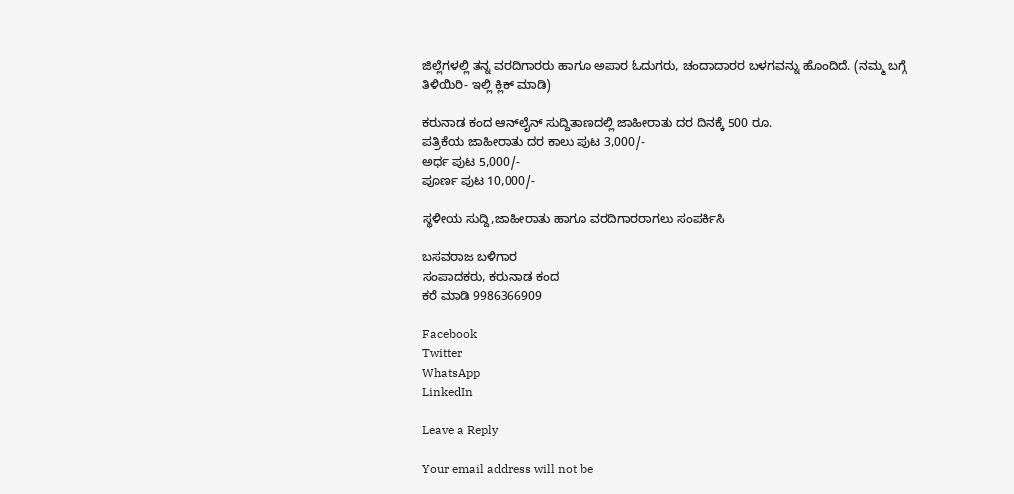ಜಿಲ್ಲೆಗಳಲ್ಲಿ ತನ್ನ ವರದಿಗಾರರು ಹಾಗೂ ಅಪಾರ ಓದುಗರು, ಚಂದಾದಾರರ ಬಳಗವನ್ನು ಹೊಂದಿದೆ. (ನಮ್ಮ ಬಗ್ಗೆ ತಿಳಿಯಿರಿ- ಇಲ್ಲಿ ಕ್ಲಿಕ್‌ ಮಾಡಿ)

ಕರುನಾಡ ಕಂದ ಆನ್‌ಲೈನ್‌ ಸುದ್ದಿತಾಣದಲ್ಲಿ ಜಾಹೀರಾತು ದರ ದಿನಕ್ಕೆ 500 ರೂ.
ಪತ್ರಿಕೆಯ ಜಾಹೀರಾತು ದರ ಕಾಲು ಪುಟ 3,000/-
ಅರ್ಧ ಪುಟ 5,000/-
ಪೂರ್ಣ ಪುಟ 10,000/-

ಸ್ಥಳೀಯ ಸುದ್ದಿ,ಜಾಹೀರಾತು ಹಾಗೂ ವರದಿಗಾರರಾಗಲು ಸಂಪರ್ಕಿಸಿ

ಬಸವರಾಜ ಬಳಿಗಾರ
ಸಂಪಾದಕರು, ಕರುನಾಡ ಕಂದ
ಕರೆ ಮಾಡಿ 9986366909

Facebook
Twitter
WhatsApp
LinkedIn

Leave a Reply

Your email address will not be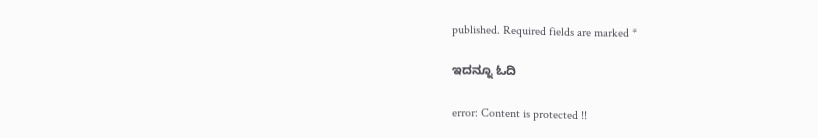published. Required fields are marked *

ಇದನ್ನೂ ಓದಿ

error: Content is protected !!